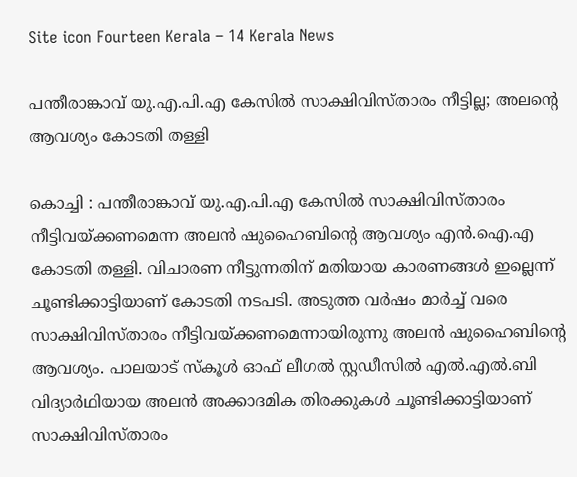Site icon Fourteen Kerala – 14 Kerala News

പന്തീരാങ്കാവ് യു.എ.പി.എ കേസില്‍ സാക്ഷിവിസ്താരം നീട്ടില്ല; അലന്‍റെ ആവശ്യം കോടതി തള്ളി

കൊച്ചി : പന്തീരാങ്കാവ് യു.എ.പി.എ കേസിൽ സാക്ഷിവിസ്താരം നീട്ടിവയ്‍ക്കണമെന്ന അലൻ ഷുഹൈബിന്റെ ആവശ്യം എന്‍.ഐ.എ കോടതി തള്ളി. വിചാരണ നീട്ടുന്നതിന് മതിയായ കാരണങ്ങൾ ഇല്ലെന്ന് ചൂണ്ടിക്കാട്ടിയാണ് കോടതി നടപടി. അടുത്ത വർഷം മാർച്ച് വരെ സാക്ഷിവിസ്താരം നീട്ടിവയ്‍ക്കണമെന്നായിരുന്നു അലൻ ഷുഹൈബിന്റെ ആവശ്യം. പാലയാട് സ്കൂൾ ഓഫ് ലീഗൽ സ്റ്റഡീസിൽ എല്‍.എല്‍.ബി വിദ്യാർഥിയായ അലൻ അക്കാദമിക തിരക്കുകൾ ചൂണ്ടിക്കാട്ടിയാണ് സാക്ഷിവിസ്താരം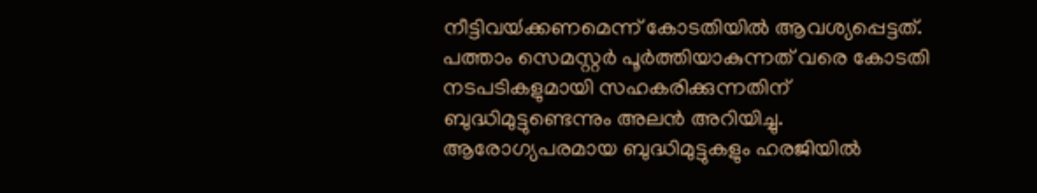നീട്ടിവയ്‍ക്കണമെന്ന് കോടതിയിൽ ആവശ്യപ്പെട്ടത്. പത്താം സെമസ്റ്റർ പൂർത്തിയാകുന്നത് വരെ കോടതി നടപടികളുമായി സഹകരിക്കുന്നതിന് ബുദ്ധിമുട്ടുണ്ടെന്നും അലൻ അറിയിച്ചു. ആരോഗ്യപരമായ ബുദ്ധിമുട്ടുകളും ഹരജിയിൽ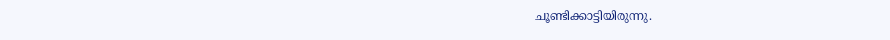ചൂണ്ടിക്കാട്ടിയിരുന്നു.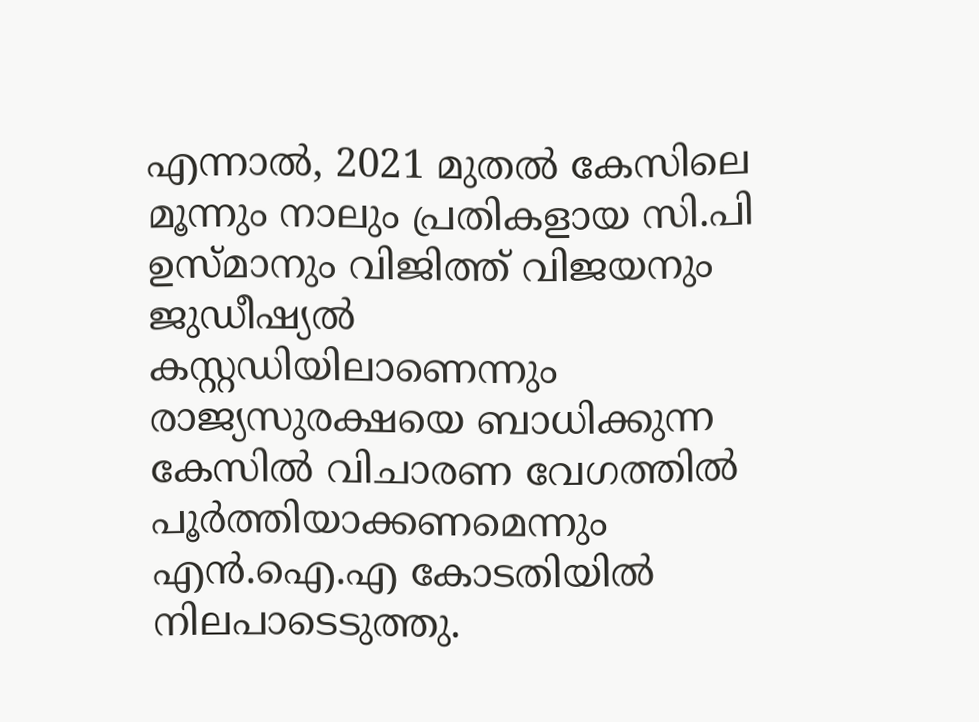എന്നാൽ, 2021 മുതൽ കേസിലെ മൂന്നും നാലും പ്രതികളായ സി.പി ഉസ്മാനും വിജിത്ത് വിജയനും ജുഡീഷ്യൽ കസ്റ്റഡിയിലാണെന്നും രാജ്യസുരക്ഷയെ ബാധിക്കുന്ന കേസിൽ വിചാരണ വേഗത്തിൽ പൂർത്തിയാക്കണമെന്നും എന്‍.ഐ.എ കോടതിയിൽ നിലപാടെടുത്തു.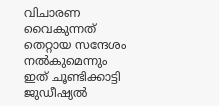വിചാരണ വൈകുന്നത് തെറ്റായ സന്ദേശം നൽകുമെന്നും ഇത് ചൂണ്ടിക്കാട്ടി ജുഡീഷ്യൽ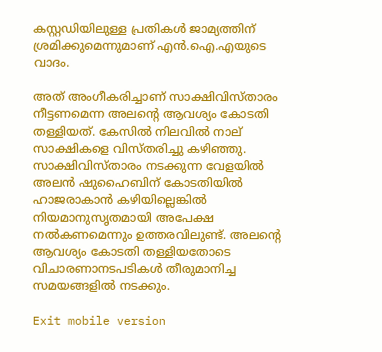കസ്റ്റഡിയിലുള്ള പ്രതികൾ ജാമ്യത്തിന് ശ്രമിക്കുമെന്നുമാണ് എന്‍.ഐ.എയുടെ വാദം.

അത് അംഗീകരിച്ചാണ് സാക്ഷിവിസ്താരം നീട്ടണമെന്ന അലന്റെ ആവശ്യം കോടതി തള്ളിയത്. കേസിൽ നിലവിൽ നാല് സാക്ഷികളെ വിസ്തരിച്ചു കഴിഞ്ഞു. സാക്ഷിവിസ്താരം നടക്കുന്ന വേളയിൽ അലൻ ഷുഹൈബിന് കോടതിയിൽ ഹാജരാകാൻ കഴിയില്ലെങ്കിൽ നിയമാനുസൃതമായി അപേക്ഷ നൽകണമെന്നും ഉത്തരവിലുണ്ട്. അലന്റെ ആവശ്യം കോടതി തള്ളിയതോടെ വിചാരണാനടപടികൾ തീരുമാനിച്ച സമയങ്ങളിൽ നടക്കും.

Exit mobile version